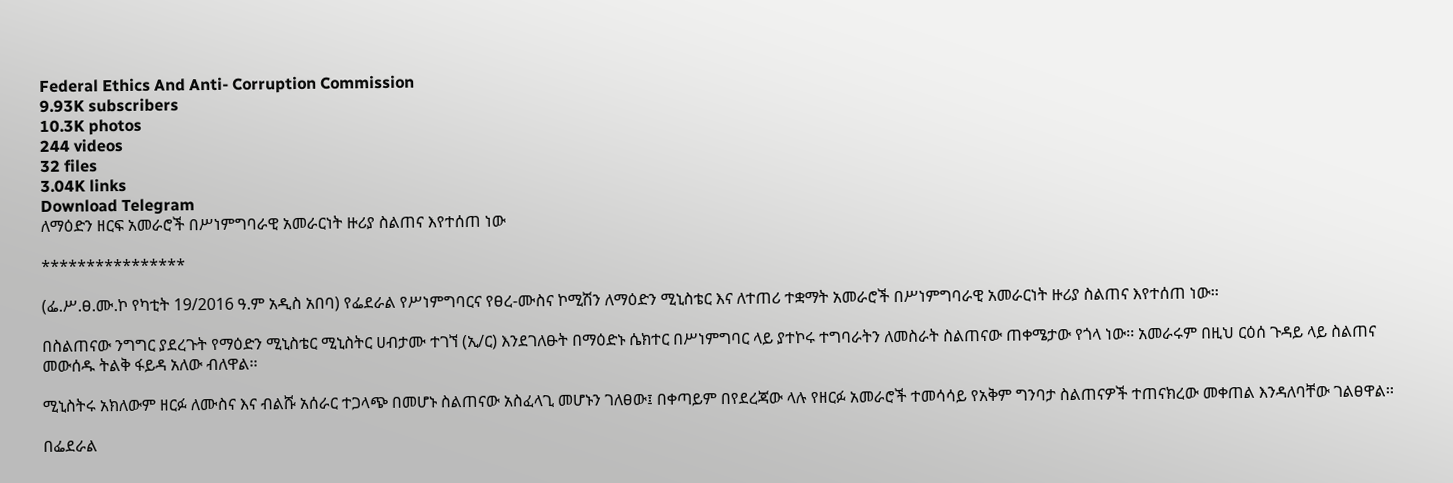Federal Ethics And Anti- Corruption Commission
9.93K subscribers
10.3K photos
244 videos
32 files
3.04K links
Download Telegram
ለማዕድን ዘርፍ አመራሮች በሥነምግባራዊ አመራርነት ዙሪያ ስልጠና እየተሰጠ ነው

****************

(ፌ.ሥ.ፀ.ሙ.ኮ የካቲት 19/2016 ዓ.ም አዲስ አበባ) የፌደራል የሥነምግባርና የፀረ-ሙስና ኮሚሽን ለማዕድን ሚኒስቴር እና ለተጠሪ ተቋማት አመራሮች በሥነምግባራዊ አመራርነት ዙሪያ ስልጠና እየተሰጠ ነው፡፡

በስልጠናው ንግግር ያደረጉት የማዕድን ሚኒስቴር ሚኒስትር ሀብታሙ ተገኘ (ኢ/ር) እንደገለፁት በማዕድኑ ሴክተር በሥነምግባር ላይ ያተኮሩ ተግባራትን ለመስራት ስልጠናው ጠቀሜታው የጎላ ነው፡፡ አመራሩም በዚህ ርዕሰ ጉዳይ ላይ ስልጠና መውሰዱ ትልቅ ፋይዳ አለው ብለዋል፡፡

ሚኒስትሩ አክለውም ዘርፉ ለሙስና እና ብልሹ አሰራር ተጋላጭ በመሆኑ ስልጠናው አስፈላጊ መሆኑን ገለፀው፤ በቀጣይም በየደረጃው ላሉ የዘርፉ አመራሮች ተመሳሳይ የአቅም ግንባታ ስልጠናዎች ተጠናክረው መቀጠል እንዳለባቸው ገልፀዋል፡፡

በፌደራል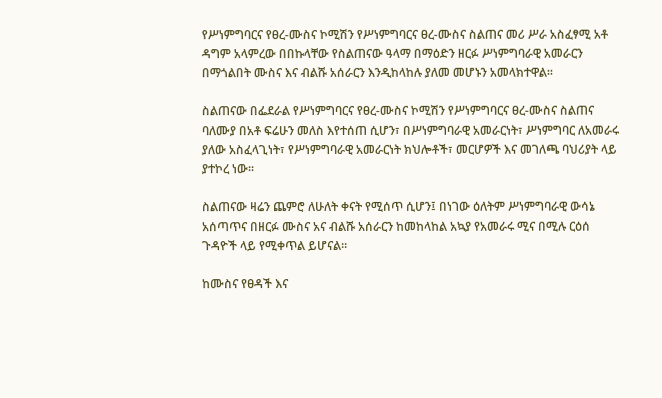የሥነምግባርና የፀረ-ሙስና ኮሚሽን የሥነምግባርና ፀረ-ሙስና ስልጠና መሪ ሥራ አስፈፃሚ አቶ ዳግም አላምረው በበኩላቸው የስልጠናው ዓላማ በማዕድን ዘርፉ ሥነምግባራዊ አመራርን በማጎልበት ሙስና እና ብልሹ አሰራርን እንዲከላከሉ ያለመ መሆኑን አመላክተዋል፡፡

ስልጠናው በፌደራል የሥነምግባርና የፀረ-ሙስና ኮሚሽን የሥነምግባርና ፀረ-ሙስና ስልጠና ባለሙያ በአቶ ፍሬሁን መለስ እየተሰጠ ሲሆን፣ በሥነምግባራዊ አመራርነት፣ ሥነምግባር ለአመራሩ ያለው አስፈላጊነት፣ የሥነምግባራዊ አመራርነት ክህሎቶች፣ መርሆዎች እና መገለጫ ባህሪያት ላይ ያተኮረ ነው፡፡

ስልጠናው ዛሬን ጨምሮ ለሁለት ቀናት የሚሰጥ ሲሆን፤ በነገው ዕለትም ሥነምግባራዊ ውሳኔ አሰጣጥና በዘርፉ ሙስና አና ብልሹ አሰራርን ከመከላከል አኳያ የአመራሩ ሚና በሚሉ ርዕሰ ጉዳዮች ላይ የሚቀጥል ይሆናል፡፡

ከሙስና የፀዳች እና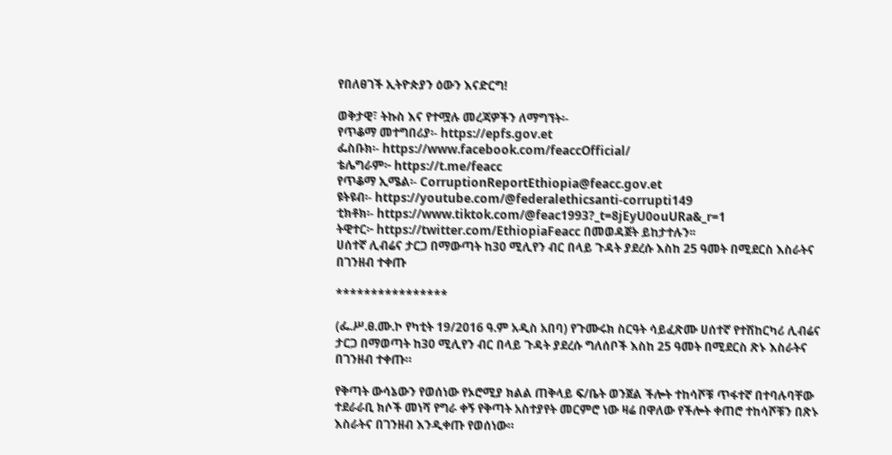የበለፀገች ኢትዮጵያን ዕውን እናድርግ!

ወቅታዊ፣ ትኩስ እና የተሟሉ መረጃዎችን ለማግኘት፡-
የጥቆማ መተግበሪያ፡- https://epfs.gov.et
ፌስቡክ፡- https://www.facebook.com/feaccOfficial/
ቴሌግራም፦ https://t.me/feacc
የጥቆማ ኢሜል፡- CorruptionReportEthiopia@feacc.gov.et
ዩትዩብ፡- https://youtube.com/@federalethicsanti-corrupti149
ቲክቶክ፡- https://www.tiktok.com/@feac1993?_t=8jEyU0ouURa&_r=1
ትዊተር፦ https://twitter.com/EthiopiaFeacc በመወዳጀት ይከታተሉን፡፡
ሀሰተኛ ሊብሬና ታርጋ በማውጣት ከ30 ሚሊየን ብር በላይ ጉዳት ያደረሱ እስከ 25 ዓመት በሚደርስ እስራትና በገንዘብ ተቀጡ

****************

(ፌ.ሥ.ፀ.ሙ.ኮ የካቲት 19/2016 ዓ.ም አዲስ አበባ) የጉሙሩክ ስርዓት ሳይፈጽሙ ሀሰተኛ የተሽከርካሪ ሊብሬና ታርጋ በማወጣት ከ30 ሚሊየን ብር በላይ ጉዳት ያደረሱ ግለሰቦች እስከ 25 ዓመት በሚደርስ ጽኑ እስራትና በገንዘብ ተቀጡ።

የቅጣት ውሳኔውን የወሰነው የኦሮሚያ ክልል ጠቅላይ ፍ/ቤት ወንጀል ችሎት ተከሳሾቹ ጥፋተኛ በተባሉባቸው ተደራራቢ ክሶች መነሻ የግራ ቀኝ የቅጣት አስተያየት መርምሮ ነው ዛሬ በዋለው የችሎት ቀጠሮ ተከሳሾቹን በጽኑ እስራትና በገንዘብ እንዲቀጡ የወሰነው።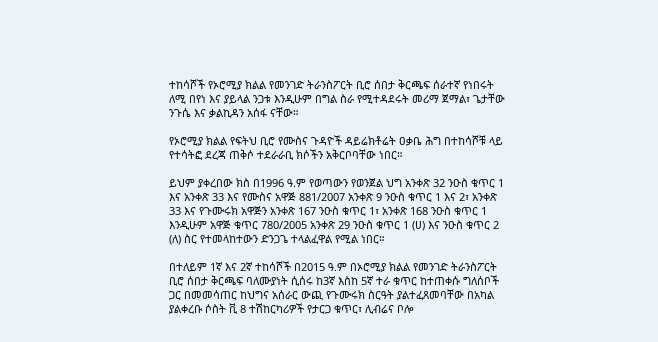ተከሳሾች የኦሮሚያ ክልል የመንገድ ትራንስፖርት ቢሮ ሰበታ ቅርጫፍ ሰራተኛ የነበሩት ለሚ በየነ እና ያይላል ንጋቱ እንዲሁም በግል ስራ የሚተዳደሩት መሪማ ጀማል፣ ጌታቸው ንጉሴ እና ቃልኪዳን አሰፋ ናቸው።

የኦሮሚያ ክልል የፍትህ ቢሮ የሙስና ጉዳዮች ዳይሬክቶሬት ዐቃቤ ሕግ በተከሳሾቹ ላይ የተሳትፎ ደረጃ ጠቅሶ ተደራራቢ ክሶችን አቅርቦባቸው ነበር።

ይህም ያቀረበው ክስ በ1996 ዓ.ም የወጣውን የወንጀል ህግ አንቀጽ 32 ንዑስ ቁጥር 1 እና አንቀጽ 33 እና የሙስና አዋጅ 881/2007 አንቀጽ 9 ንዑስ ቁጥር 1 እና 2፣ አንቀጽ 33 እና የጉሙሩክ አዋጅን አንቀጽ 167 ንዑስ ቁጥር 1፣ አንቀጽ 168 ንዑስ ቁጥር 1 እንዲሁም አዋጅ ቁጥር 780/2005 አንቀጽ 29 ንዑስ ቁጥር 1 (ሀ) እና ንዑስ ቁጥር 2 (ለ) ስር የተመላከተውን ድንጋጌ ተላልፈዋል የሚል ነበር።

በተለይም 1ኛ እና 2ኛ ተከሳሾች በ2015 ዓ.ም በኦሮሚያ ክልል የመንገድ ትራንስፖርት ቢሮ ሰበታ ቅርጫፍ ባለሙያነት ሲሰሩ ከ3ኛ እስከ 5ኛ ተራ ቁጥር ከተጠቀሱ ግለሰቦች ጋር በመመሳጠር ከህግና አሰራር ውጪ የጉሙሩክ ስርዓት ያልተፈጸመባቸው በአካል ያልቀረቡ ሶስት ቪ 8 ተሽከርካሪዎች የታርጋ ቁጥር፣ ሊብሬና ቦሎ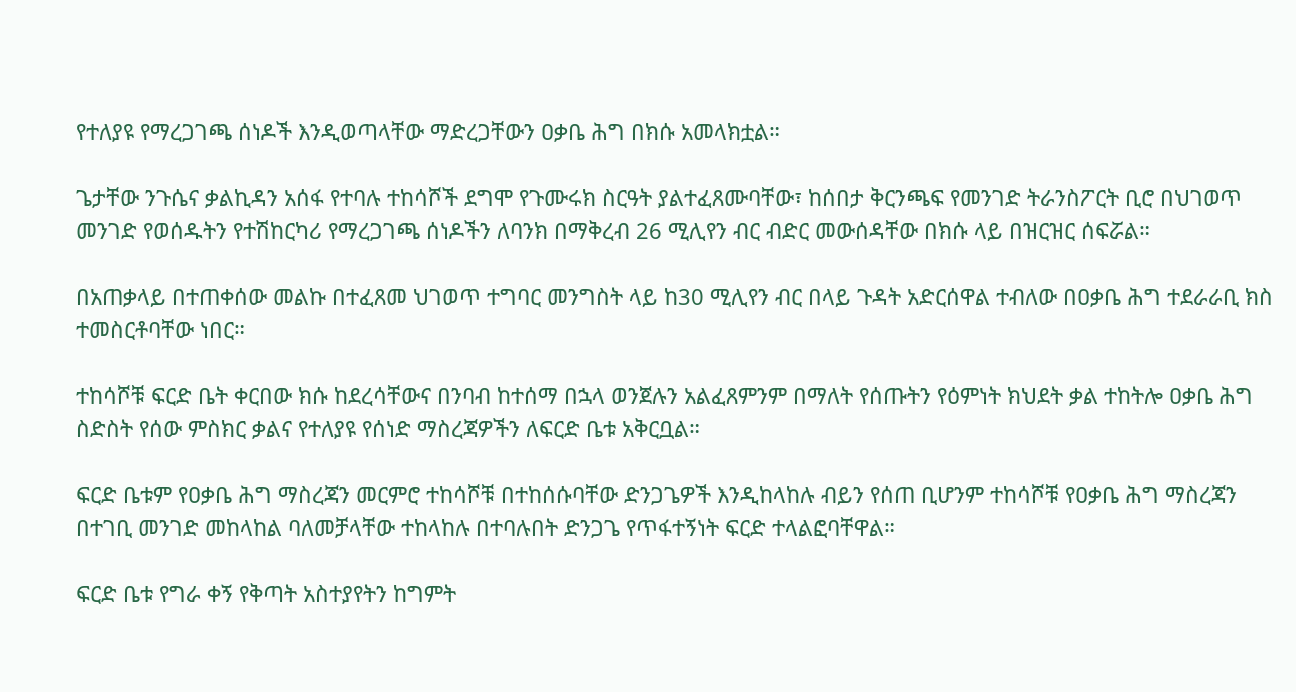የተለያዩ የማረጋገጫ ሰነዶች እንዲወጣላቸው ማድረጋቸውን ዐቃቤ ሕግ በክሱ አመላክቷል።

ጌታቸው ንጉሴና ቃልኪዳን አሰፋ የተባሉ ተከሳሾች ደግሞ የጉሙሩክ ስርዓት ያልተፈጸሙባቸው፣ ከሰበታ ቅርንጫፍ የመንገድ ትራንስፖርት ቢሮ በህገወጥ መንገድ የወሰዱትን የተሽከርካሪ የማረጋገጫ ሰነዶችን ለባንክ በማቅረብ 26 ሚሊየን ብር ብድር መውሰዳቸው በክሱ ላይ በዝርዝር ሰፍሯል።

በአጠቃላይ በተጠቀሰው መልኩ በተፈጸመ ህገወጥ ተግባር መንግስት ላይ ከ30 ሚሊየን ብር በላይ ጉዳት አድርሰዋል ተብለው በዐቃቤ ሕግ ተደራራቢ ክስ ተመስርቶባቸው ነበር።

ተከሳሾቹ ፍርድ ቤት ቀርበው ክሱ ከደረሳቸውና በንባብ ከተሰማ በኋላ ወንጀሉን አልፈጸምንም በማለት የሰጡትን የዕምነት ክህደት ቃል ተከትሎ ዐቃቤ ሕግ ስድስት የሰው ምስክር ቃልና የተለያዩ የሰነድ ማስረጃዎችን ለፍርድ ቤቱ አቅርቧል።

ፍርድ ቤቱም የዐቃቤ ሕግ ማስረጃን መርምሮ ተከሳሾቹ በተከሰሱባቸው ድንጋጌዎች እንዲከላከሉ ብይን የሰጠ ቢሆንም ተከሳሾቹ የዐቃቤ ሕግ ማስረጃን በተገቢ መንገድ መከላከል ባለመቻላቸው ተከላከሉ በተባሉበት ድንጋጌ የጥፋተኝነት ፍርድ ተላልፎባቸዋል።

ፍርድ ቤቱ የግራ ቀኝ የቅጣት አስተያየትን ከግምት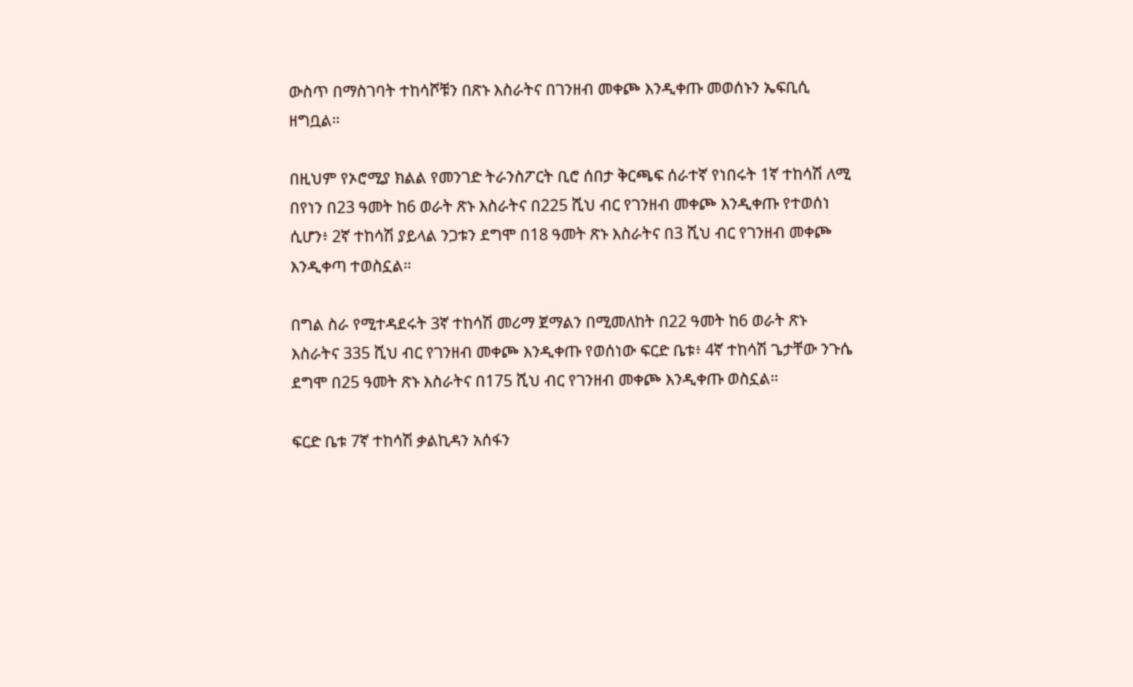ውስጥ በማስገባት ተከሳሾቹን በጽኑ እስራትና በገንዘብ መቀጮ እንዲቀጡ መወሰኑን ኤፍቢሲ ዘግቧል።

በዚህም የኦሮሚያ ክልል የመንገድ ትራንስፖርት ቢሮ ሰበታ ቅርጫፍ ሰራተኛ የነበሩት 1ኛ ተከሳሽ ለሚ በየነን በ23 ዓመት ከ6 ወራት ጽኑ እስራትና በ225 ሺህ ብር የገንዘብ መቀጮ እንዲቀጡ የተወሰነ ሲሆን፥ 2ኛ ተከሳሽ ያይላል ንጋቱን ደግሞ በ18 ዓመት ጽኑ እስራትና በ3 ሺህ ብር የገንዘብ መቀጮ እንዲቀጣ ተወስኗል።

በግል ስራ የሚተዳደሩት 3ኛ ተከሳሽ መሪማ ጀማልን በሚመለከት በ22 ዓመት ከ6 ወራት ጽኑ እስራትና 335 ሺህ ብር የገንዘብ መቀጮ እንዲቀጡ የወሰነው ፍርድ ቤቱ፥ 4ኛ ተከሳሽ ጌታቸው ንጉሴ ደግሞ በ25 ዓመት ጽኑ እስራትና በ175 ሺህ ብር የገንዘብ መቀጮ እንዲቀጡ ወስኗል።

ፍርድ ቤቱ 7ኛ ተከሳሽ ቃልኪዳን አሰፋን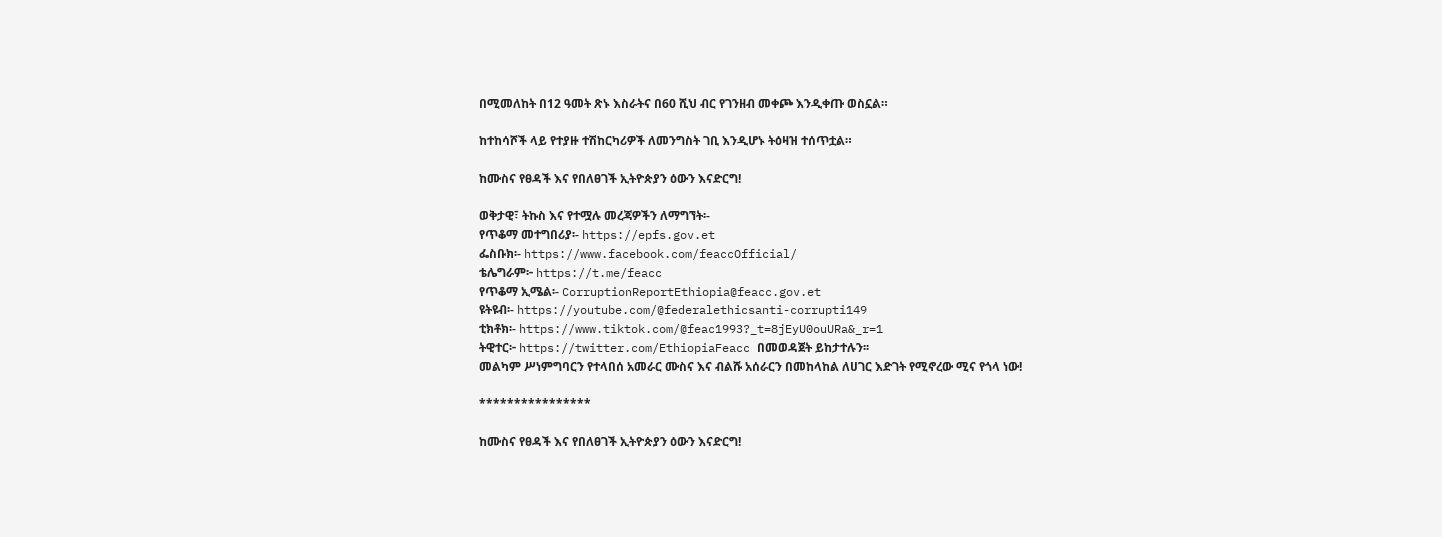በሚመለከት በ12 ዓመት ጽኑ እስራትና በ60 ሺህ ብር የገንዘብ መቀጮ እንዲቀጡ ወስኗል።

ከተከሳሾች ላይ የተያዙ ተሽከርካሪዎች ለመንግስት ገቢ እንዲሆኑ ትዕዛዝ ተሰጥቷል።

ከሙስና የፀዳች እና የበለፀገች ኢትዮጵያን ዕውን እናድርግ!

ወቅታዊ፣ ትኩስ እና የተሟሉ መረጃዎችን ለማግኘት፡-
የጥቆማ መተግበሪያ፡- https://epfs.gov.et
ፌስቡክ፡- https://www.facebook.com/feaccOfficial/
ቴሌግራም፦ https://t.me/feacc
የጥቆማ ኢሜል፡- CorruptionReportEthiopia@feacc.gov.et
ዩትዩብ፡- https://youtube.com/@federalethicsanti-corrupti149
ቲክቶክ፡- https://www.tiktok.com/@feac1993?_t=8jEyU0ouURa&_r=1
ትዊተር፦ https://twitter.com/EthiopiaFeacc በመወዳጀት ይከታተሉን፡፡
መልካም ሥነምግባርን የተላበሰ አመራር ሙስና እና ብልሹ አሰራርን በመከላከል ለሀገር እድገት የሚኖረው ሚና የጎላ ነው!

****************

ከሙስና የፀዳች እና የበለፀገች ኢትዮጵያን ዕውን እናድርግ!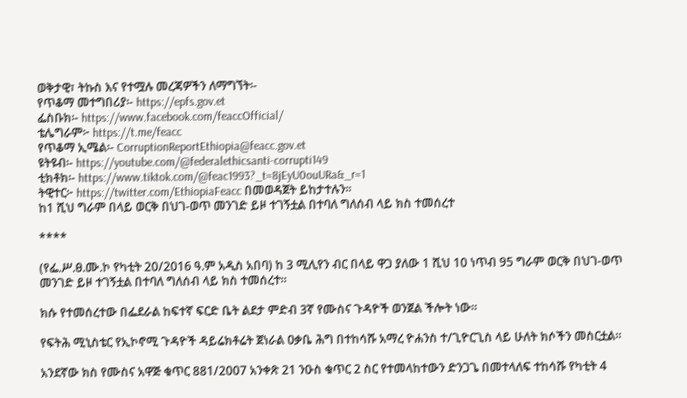ወቅታዊ፣ ትኩስ እና የተሟሉ መረጃዎችን ለማግኘት፡-
የጥቆማ መተግበሪያ፡- https://epfs.gov.et
ፌስቡክ፡- https://www.facebook.com/feaccOfficial/
ቴሌግራም፦ https://t.me/feacc
የጥቆማ ኢሜል፡- CorruptionReportEthiopia@feacc.gov.et
ዩትዩብ፡- https://youtube.com/@federalethicsanti-corrupti149
ቲክቶክ፡- https://www.tiktok.com/@feac1993?_t=8jEyU0ouURa&_r=1
ትዊተር፦ https://twitter.com/EthiopiaFeacc በመወዳጀት ይከታተሉን፡፡
ከ1 ሺህ ግራም በላይ ወርቅ በህገ-ወጥ መንገድ ይዞ ተገኝቷል በተባለ ግለሰብ ላይ ክስ ተመሰረተ

****

(የፌ.ሥ.ፀ.ሙ.ኮ የካቲት 20/2016 ዓ.ም አዲስ አበባ) ከ 3 ሚሊየን ብር በላይ ዋጋ ያለው 1 ሺህ 10 ነጥብ 95 ግራም ወርቅ በህገ-ወጥ መንገድ ይዞ ተገኝቷል በተባለ ግለሰብ ላይ ክስ ተመሰረተ።

ክሱ የተመሰረተው በፌደራል ከፍተኛ ፍርድ ቤት ልደታ ምድብ 3ኛ የሙስና ጉዳዮች ወንጀል ችሎት ነው።

የፍትሕ ሚኒስቴር የኢኮኖሚ ጉዳዮች ዳይሬክቶሬት ጀነራል ዐቃቤ ሕግ በተከሳሹ አማረ ዮሐንስ ተ/ጊዮርጊስ ላይ ሁለት ክሶችን መስርቷል።

አንደኛው ክስ የሙስና አዋጅ ቁጥር 881/2007 አንቀጽ 21 ንዑስ ቁጥር 2 ስር የተመላከተውን ድንጋጌ በመተላለፍ ተከሳሹ የካቲት 4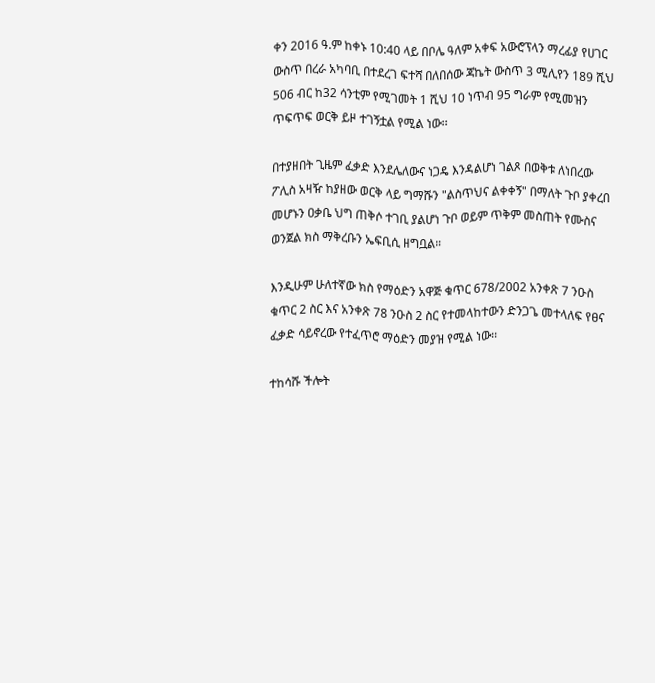ቀን 2016 ዓ.ም ከቀኑ 10:40 ላይ በቦሌ ዓለም አቀፍ አውሮፕላን ማረፊያ የሀገር ውስጥ በረራ አካባቢ በተደረገ ፍተሻ በለበሰው ጃኬት ውስጥ 3 ሚሊየን 189 ሺህ 506 ብር ከ32 ሳንቲም የሚገመት 1 ሺህ 10 ነጥብ 95 ግራም የሚመዝን ጥፍጥፍ ወርቅ ይዞ ተገኝቷል የሚል ነው፡፡

በተያዘበት ጊዜም ፈቃድ እንደሌለውና ነጋዴ እንዳልሆነ ገልጾ በወቅቱ ለነበረው ፖሊስ አዛዥ ከያዘው ወርቅ ላይ ግማሹን "ልስጥህና ልቀቀኝ" በማለት ጉቦ ያቀረበ መሆኑን ዐቃቤ ህግ ጠቅሶ ተገቢ ያልሆነ ጉቦ ወይም ጥቅም መስጠት የሙስና ወንጀል ክስ ማቅረቡን ኤፍቢሲ ዘግቧል።

እንዲሁም ሁለተኛው ክስ የማዕድን አዋጅ ቁጥር 678/2002 አንቀጽ 7 ንዑስ ቁጥር 2 ስር እና አንቀጽ 78 ንዑስ 2 ስር የተመላከተውን ድንጋጌ መተላለፍ የፀና ፈቃድ ሳይኖረው የተፈጥሮ ማዕድን መያዝ የሚል ነው፡፡

ተከሳሹ ችሎት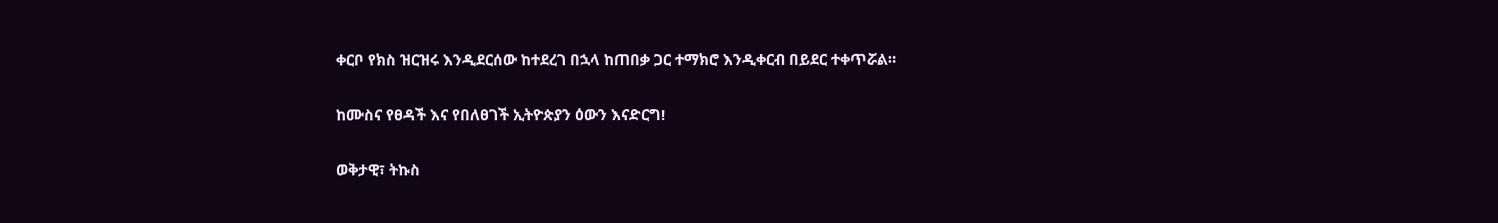ቀርቦ የክስ ዝርዝሩ እንዲደርሰው ከተደረገ በኋላ ከጠበቃ ጋር ተማክሮ እንዲቀርብ በይደር ተቀጥሯል።

ከሙስና የፀዳች እና የበለፀገች ኢትዮጵያን ዕውን እናድርግ!

ወቅታዊ፣ ትኩስ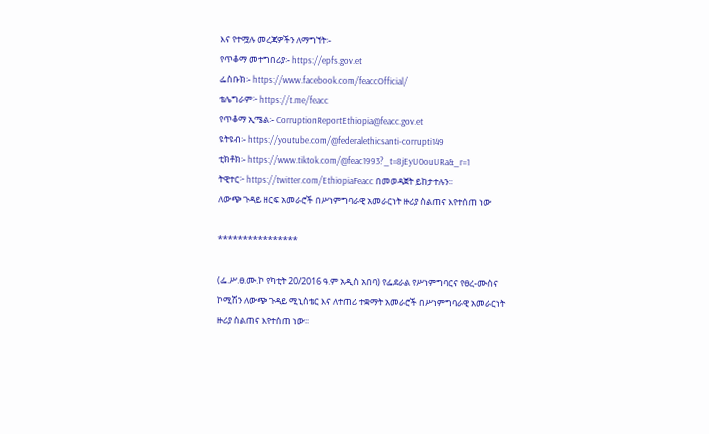እና የተሟሉ መረጃዎችን ለማግኘት፡-
የጥቆማ መተግበሪያ፡- https://epfs.gov.et
ፌስቡክ፡- https://www.facebook.com/feaccOfficial/
ቴሌግራም፦ https://t.me/feacc
የጥቆማ ኢሜል፡- CorruptionReportEthiopia@feacc.gov.et
ዩትዩብ፡- https://youtube.com/@federalethicsanti-corrupti149
ቲክቶክ፡- https://www.tiktok.com/@feac1993?_t=8jEyU0ouURa&_r=1
ትዊተር፦ https://twitter.com/EthiopiaFeacc በመወዳጀት ይከታተሉን፡፡
ለውጭ ጉዳይ ዘርፍ አመራሮች በሥነምግባራዊ አመራርነት ዙሪያ ስልጠና እየተሰጠ ነው

****************

(ፌ.ሥ.ፀ.ሙ.ኮ የካቲት 20/2016 ዓ.ም አዲስ አበባ) የፌደራል የሥነምግባርና የፀረ-ሙስና ኮሚሽን ለውጭ ጉዳይ ሚኒስቴር እና ለተጠሪ ተቋማት አመራሮች በሥነምግባራዊ አመራርነት ዙሪያ ስልጠና እየተሰጠ ነው፡፡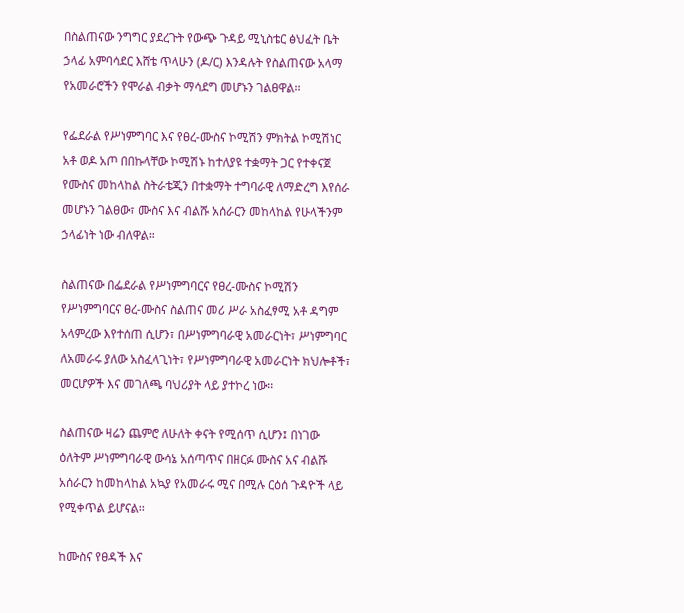በስልጠናው ንግግር ያደረጉት የውጭ ጉዳይ ሚኒስቴር ፅህፈት ቤት ኃላፊ አምባሳደር እሸቴ ጥላሁን (ዶ/ር) እንዳሉት የስልጠናው አላማ የአመራሮችን የሞራል ብቃት ማሳደግ መሆኑን ገልፀዋል፡፡

የፌደራል የሥነምግባር እና የፀረ-ሙስና ኮሚሽን ምክትል ኮሚሽነር አቶ ወዶ አጦ በበኩላቸው ኮሚሽኑ ከተለያዩ ተቋማት ጋር የተቀናጀ የሙስና መከላከል ስትራቴጂን በተቋማት ተግባራዊ ለማድረግ እየሰራ መሆኑን ገልፀው፣ ሙስና እና ብልሹ አሰራርን መከላከል የሁላችንም ኃላፊነት ነው ብለዋል።

ስልጠናው በፌደራል የሥነምግባርና የፀረ-ሙስና ኮሚሽን የሥነምግባርና ፀረ-ሙስና ስልጠና መሪ ሥራ አስፈፃሚ አቶ ዳግም አላምረው እየተሰጠ ሲሆን፣ በሥነምግባራዊ አመራርነት፣ ሥነምግባር ለአመራሩ ያለው አስፈላጊነት፣ የሥነምግባራዊ አመራርነት ክህሎቶች፣ መርሆዎች እና መገለጫ ባህሪያት ላይ ያተኮረ ነው፡፡

ስልጠናው ዛሬን ጨምሮ ለሁለት ቀናት የሚሰጥ ሲሆን፤ በነገው ዕለትም ሥነምግባራዊ ውሳኔ አሰጣጥና በዘርፉ ሙስና አና ብልሹ አሰራርን ከመከላከል አኳያ የአመራሩ ሚና በሚሉ ርዕሰ ጉዳዮች ላይ የሚቀጥል ይሆናል፡፡

ከሙስና የፀዳች እና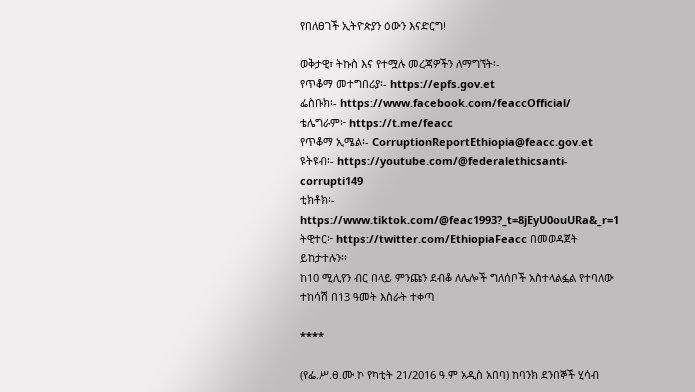የበለፀገች ኢትዮጵያን ዕውን እናድርግ!

ወቅታዊ፣ ትኩስ እና የተሟሉ መረጃዎችን ለማግኘት፡-
የጥቆማ መተግበሪያ፡- https://epfs.gov.et
ፌስቡክ፡- https://www.facebook.com/feaccOfficial/
ቴሌግራም፦ https://t.me/feacc
የጥቆማ ኢሜል፡- CorruptionReportEthiopia@feacc.gov.et
ዩትዩብ፡- https://youtube.com/@federalethicsanti-corrupti149
ቲክቶክ፡- https://www.tiktok.com/@feac1993?_t=8jEyU0ouURa&_r=1
ትዊተር፦ https://twitter.com/EthiopiaFeacc በመወዳጀት ይከታተሉን፡፡
ከ10 ሚሊየን ብር በላይ ምንጩን ደብቆ ለሌሎች ግለሰቦች አስተላልፏል የተባለው ተከሳሽ በ13 ዓመት እስራት ተቀጣ

****

(የፌ.ሥ.ፀ.ሙ.ኮ የካቲት 21/2016 ዓ.ም አዲስ አበባ) ከባንክ ደንበኞች ሂሳብ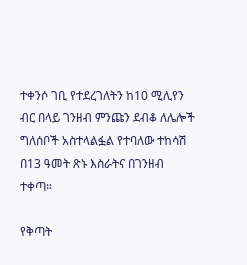ተቀንሶ ገቢ የተደረገለትን ከ10 ሚሊየን ብር በላይ ገንዘብ ምንጩን ደብቆ ለሌሎች ግለሰቦች አስተላልፏል የተባለው ተከሳሽ በ13 ዓመት ጽኑ እስራትና በገንዘብ ተቀጣ።

የቅጣት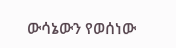ውሳኔውን የወሰነው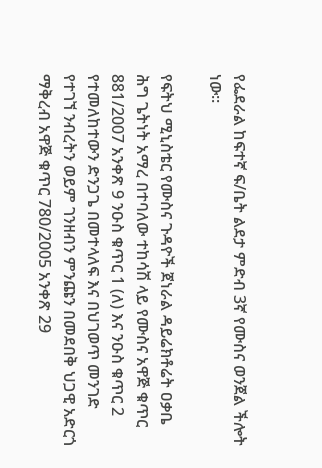የፌደራል ከፍተኛ ፍ/ቤት ልደታ ምድብ 3ኛ የሙስና ወንጀል ችሎት ነው።

የፍትህ ሚኒስቴር የሙስና ጉዳዮች ጀነራል ዳይሬክቶሬት ዐቃቤ ሕግ ጌትነት አማረ በተባለው ተከሳሽ ላይ የሙስና አዋጅ ቁጥር 881/2007 አንቀጽ 9 ንዑስ ቁጥር 1 (ለ) እና ንዑስ ቁጥር 2 የተመለከተውን ድንጋጌ በመተላለፍ እና በህገወጥ መንገድ የተገኘ ንብረትን ወይም ገንዘብን ምንጩን በመደበቅ ህጋዊ አድርጎ ማቅረብ አዋጅ ቁጥር 780/2005 አንቀጽ 29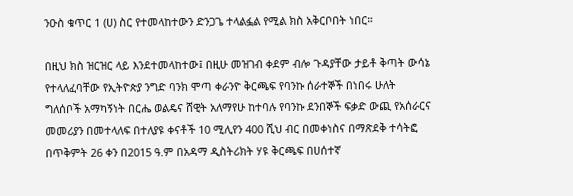ንዑስ ቁጥር 1 (ሀ) ስር የተመላከተውን ድንጋጌ ተላልፏል የሚል ክስ አቅርቦበት ነበር።

በዚህ ክስ ዝርዝር ላይ እንደተመላከተው፤ በዚሁ መዝገብ ቀደም ብሎ ጉዳያቸው ታይቶ ቅጣት ውሳኔ የተላለፈባቸው የኢትዮጵያ ንግድ ባንክ ሞጣ ቀራንዮ ቅርጫፍ የባንኩ ሰራተኞች በነበሩ ሁለት ግለሰቦች አማካኝነት በርሔ ወልዴና ሸዊት አለማየሁ ከተባሉ የባንኩ ደንበኞች ፍቃድ ውጪ የአሰራርና መመሪያን በመተላለፍ በተለያዩ ቀናቶች 10 ሚሊየን 400 ሺህ ብር በመቀነስና በማጽደቅ ተሳትፎ በጥቅምት 26 ቀን በ2015 ዓ.ም በአዳማ ዲስትሪክት ሃዩ ቅርጫፍ በሀሰተኛ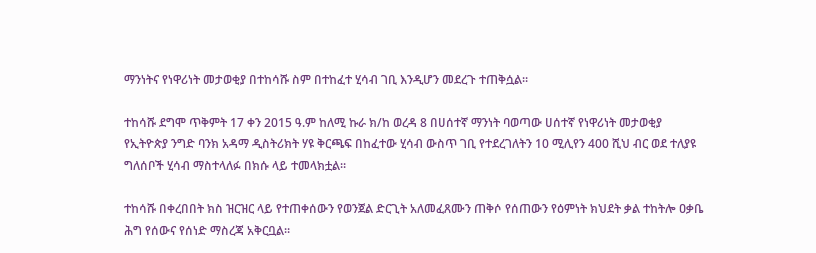ማንነትና የነዋሪነት መታወቂያ በተከሳሹ ስም በተከፈተ ሂሳብ ገቢ እንዲሆን መደረጉ ተጠቅሷል።

ተከሳሹ ደግሞ ጥቅምት 17 ቀን 2015 ዓ.ም ከለሚ ኩራ ክ/ከ ወረዳ 8 በሀሰተኛ ማንነት ባወጣው ሀሰተኛ የነዋሪነት መታወቂያ የኢትዮጵያ ንግድ ባንክ አዳማ ዲስትሪክት ሃዩ ቅርጫፍ በከፈተው ሂሳብ ውስጥ ገቢ የተደረገለትን 10 ሚሊየን 400 ሺህ ብር ወደ ተለያዩ ግለሰቦች ሂሳብ ማስተላለፉ በክሱ ላይ ተመላክቷል።

ተከሳሹ በቀረበበት ክስ ዝርዝር ላይ የተጠቀሰውን የወንጀል ድርጊት አለመፈጸሙን ጠቅሶ የሰጠውን የዕምነት ክህደት ቃል ተከትሎ ዐቃቤ ሕግ የሰውና የሰነድ ማስረጃ አቅርቧል።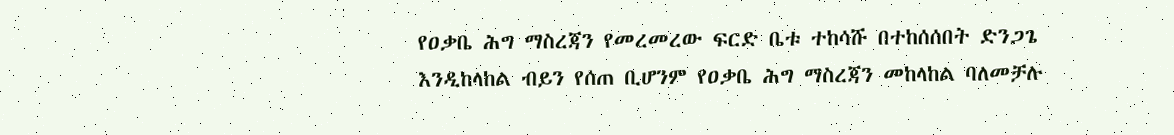የዐቃቤ ሕግ ማስረጃን የመረመረው ፍርድ ቤቱ ተከሳሹ በተከሰሰበት ድንጋጌ እንዲከላከል ብይን የሰጠ ቢሆንም የዐቃቤ ሕግ ማስረጃን መከላከል ባለመቻሉ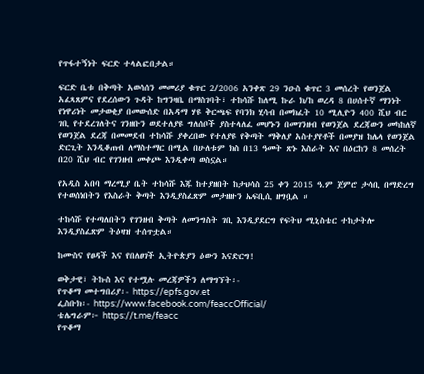የጥፋተኝነት ፍርድ ተላልፎበታል።

ፍርድ ቤቱ በቅጣት አወሳሰን መመሪያ ቁጥር 2/2006 አንቀጽ 29 ንዑስ ቁጥር 3 መሰረት የወንጀል አፈጻጸምና የደረሰውን ጉዳት ከግንዛቤ በማስገባት፣ ተከሳሹ ከለሚ ኩራ ክ/ከ ወረዳ 8 በሀሰተኛ ማንነት የነዋሪነት መታወቂያ በመውሰድ በአዳማ ሃዩ ቅርጫፍ የባንክ ሂሳብ በመክፈት 10 ሚሊዮን 400 ሺህ ብር ገቢ የተደረገለትና ገንዘቡን ወደተለያዩ ግለሰቦች ያስተላለፈ መሆኑን በመገንዘብ የወንጀል ደረጃውን መካከለኛ የወንጀል ደረጃ በመመደብ ተከሳሹ ያቀረበው የተለያዩ የቅጣት ማቅለያ አስተያየቶች በመያዝ ከሌላ የወንጀል ድርጊት እንዲቆጠብ ለማስተማር በሚል በሁለቱም ክስ በ13 ዓመት ጽኑ እስራት እና በዕርከን 8 መሰረት በ20 ሺህ ብር የገንዘብ መቀጮ እንዲቀጣ ወስኗል።

የአዲስ አበባ ማረሚያ ቤት ተከሳሹ እጁ ከተያዘበት ከታህሳስ 25 ቀን 2015 ዓ.ም ጀምሮ ታሳቢ በማድረግ የተወሰነበትን የእስራት ቅጣት እንዲያስፈጽም መታዘዙን ኤፍቢሲ ዘግቧል ።

ተከሳሹ የተጣለበትን የገንዘብ ቅጣት ለመንግስት ገቢ እንዲያደርግ የፍትህ ሚኒስቴር ተከታትሎ እንዲያስፈጽም ትዕዛዝ ተሰጥቷል።

ከሙስና የፀዳች እና የበለፀገች ኢትዮጵያን ዕውን እናድርግ!

ወቅታዊ፣ ትኩስ እና የተሟሉ መረጃዎችን ለማግኘት፡-
የጥቆማ መተግበሪያ፡- https://epfs.gov.et
ፌስቡክ፡- https://www.facebook.com/feaccOfficial/
ቴሌግራም፦ https://t.me/feacc
የጥቆማ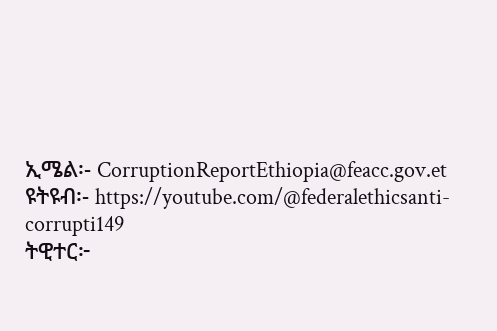ኢሜል፡- CorruptionReportEthiopia@feacc.gov.et
ዩትዩብ፡- https://youtube.com/@federalethicsanti-corrupti149
ትዊተር፦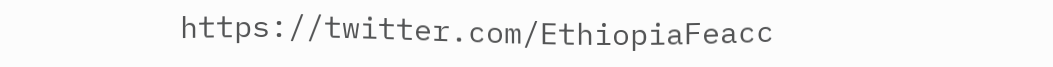https://twitter.com/EthiopiaFeacc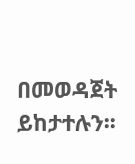በመወዳጀት ይከታተሉን፡፡